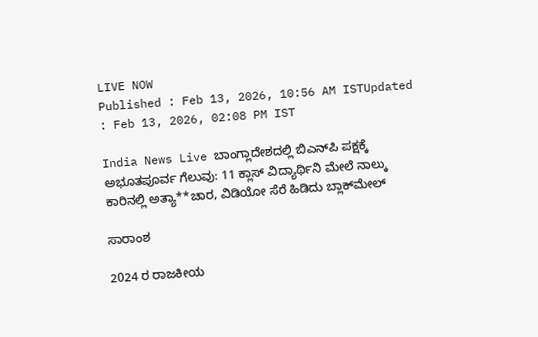LIVE NOW
Published : Feb 13, 2026, 10:56 AM ISTUpdated : Feb 13, 2026, 02:08 PM IST

India News Live ಬಾಂಗ್ಲಾದೇಶದಲ್ಲಿ ಬಿಎನ್‌ಪಿ ಪಕ್ಷಕ್ಕೆ ಅಭೂತಪೂರ್ವ ಗೆಲುವು: 11 ಕ್ಲಾಸ್ ವಿದ್ಯಾರ್ಥಿನಿ ಮೇಲೆ ನಾಲ್ಕು ಕಾರಿನಲ್ಲಿ ಅತ್ಯಾ**ಚಾರ, ವಿಡಿಯೋ ಸೆರೆ ಹಿಡಿದು ಬ್ಲಾಕ್‌ಮೇಲ್

ಸಾರಾಂಶ

2024 ರ ರಾಜಕೀಯ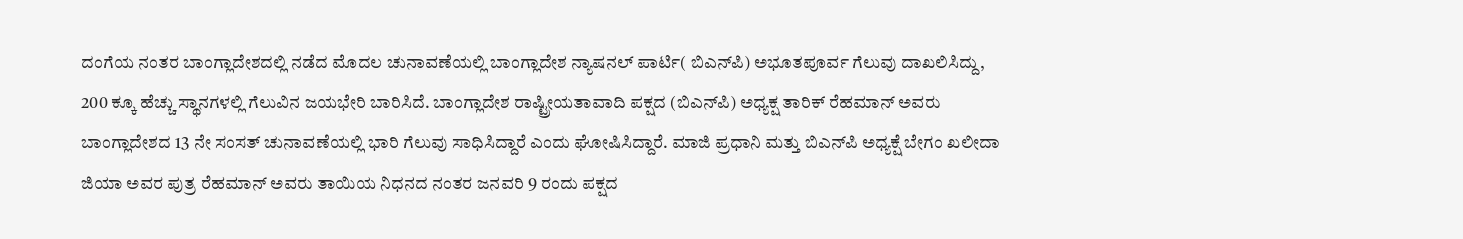ದಂಗೆಯ ನಂತರ ಬಾಂಗ್ಲಾದೇಶದಲ್ಲಿ ನಡೆದ ಮೊದಲ ಚುನಾವಣೆಯಲ್ಲಿ ಬಾಂಗ್ಲಾದೇಶ ನ್ಯಾಷನಲ್ ಪಾರ್ಟಿ( ಬಿಎನ್‌ಪಿ) ಅಭೂತಪೂರ್ವ ಗೆಲುವು ದಾಖಲಿಸಿದ್ದು, 200 ಕ್ಕೂ ಹೆಚ್ಚು ಸ್ಥಾನಗಳಲ್ಲಿ ಗೆಲುವಿನ ಜಯಭೇರಿ ಬಾರಿಸಿದೆ. ಬಾಂಗ್ಲಾದೇಶ ರಾಷ್ಟ್ರೀಯತಾವಾದಿ ಪಕ್ಷದ (ಬಿಎನ್‌ಪಿ) ಅಧ್ಯಕ್ಷ ತಾರಿಕ್ ರೆಹಮಾನ್ ಅವರು ಬಾಂಗ್ಲಾದೇಶದ 13 ನೇ ಸಂಸತ್ ಚುನಾವಣೆಯಲ್ಲಿ ಭಾರಿ ಗೆಲುವು ಸಾಧಿಸಿದ್ದಾರೆ ಎಂದು ಘೋಷಿಸಿದ್ದಾರೆ. ಮಾಜಿ ಪ್ರಧಾನಿ ಮತ್ತು ಬಿಎನ್‌ಪಿ ಅಧ್ಯಕ್ಷೆ ಬೇಗಂ ಖಲೀದಾ ಜಿಯಾ ಅವರ ಪುತ್ರ ರೆಹಮಾನ್ ಅವರು ತಾಯಿಯ ನಿಧನದ ನಂತರ ಜನವರಿ 9 ರಂದು ಪಕ್ಷದ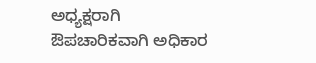ಅಧ್ಯಕ್ಷರಾಗಿ ಔಪಚಾರಿಕವಾಗಿ ಅಧಿಕಾರ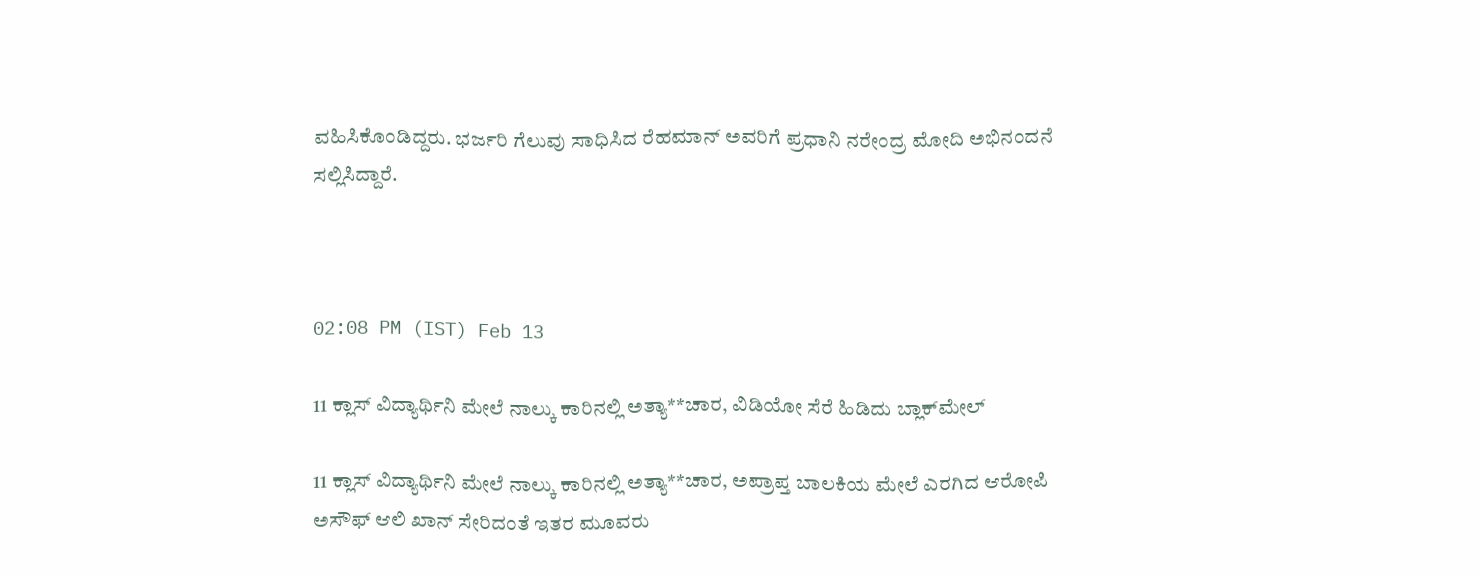ವಹಿಸಿಕೊಂಡಿದ್ದರು. ಭರ್ಜರಿ ಗೆಲುವು ಸಾಧಿಸಿದ ರೆಹಮಾನ್ ಅವರಿಗೆ ಪ್ರಧಾನಿ ನರೇಂದ್ರ ಮೋದಿ ಅಭಿನಂದನೆ ಸಲ್ಲಿಸಿದ್ದಾರೆ.



02:08 PM (IST) Feb 13

11 ಕ್ಲಾಸ್ ವಿದ್ಯಾರ್ಥಿನಿ ಮೇಲೆ ನಾಲ್ಕು ಕಾರಿನಲ್ಲಿ ಅತ್ಯಾ**ಚಾರ, ವಿಡಿಯೋ ಸೆರೆ ಹಿಡಿದು ಬ್ಲಾಕ್‌ಮೇಲ್

11 ಕ್ಲಾಸ್ ವಿದ್ಯಾರ್ಥಿನಿ ಮೇಲೆ ನಾಲ್ಕು ಕಾರಿನಲ್ಲಿ ಅತ್ಯಾ**ಚಾರ, ಅಪ್ರಾಪ್ತ ಬಾಲಕಿಯ ಮೇಲೆ ಎರಗಿದ ಆರೋಪಿ ಅಸೌಫ್ ಆಲಿ ಖಾನ್ ಸೇರಿದಂತೆ ಇತರ ಮೂವರು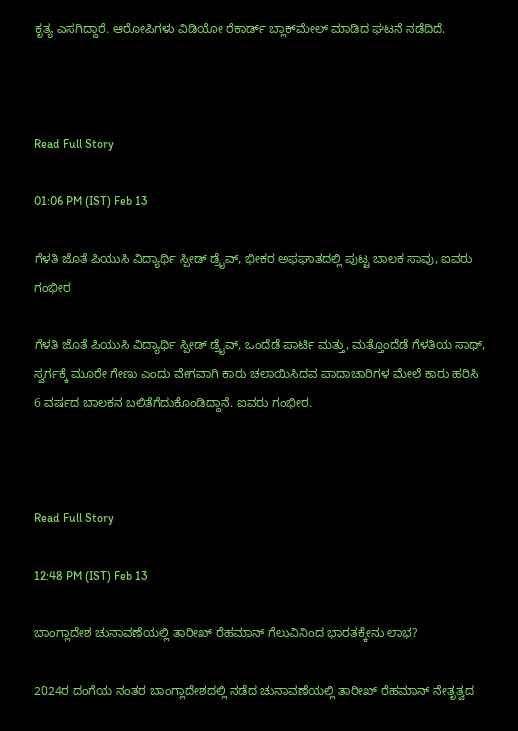ಕೃತ್ಯ ಎಸಗಿದ್ದಾರೆ. ಆರೋಪಿಗಳು ವಿಡಿಯೋ ರೆಕಾರ್ಡ್ ಬ್ಲಾಕ್‌ಮೇಲ್ ಮಾಡಿದ ಘಟನೆ ನಡೆದಿದೆ.



Read Full Story

01:06 PM (IST) Feb 13

ಗೆಳತಿ ಜೊತೆ ಪಿಯುಸಿ ವಿದ್ಯಾರ್ಥಿ ಸ್ಪೀಡ್ ಡ್ರೈವ್, ಭೀಕರ ಅಫಘಾತದಲ್ಲಿ ಪುಟ್ಟ ಬಾಲಕ ಸಾವು, ಐವರು ಗಂಭೀರ

ಗೆಳತಿ ಜೊತೆ ಪಿಯುಸಿ ವಿದ್ಯಾರ್ಥಿ ಸ್ಪೀಡ್ ಡ್ರೈವ್, ಒಂದೆಡೆ ಪಾರ್ಟಿ ಮತ್ತು, ಮತ್ತೊಂದೆಡೆ ಗೆಳತಿಯ ಸಾಥ್, ಸ್ವರ್ಗಕ್ಕೆ ಮೂರೇ ಗೇಣು ಎಂದು ವೇಗವಾಗಿ ಕಾರು ಚಲಾಯಿಸಿದವ ಪಾದಾಚಾರಿಗಳ ಮೇಲೆ ಕಾರು ಹರಿಸಿ 6 ವರ್ಷದ ಬಾಲಕನ ಬಲಿತೆಗೆದುಕೊಂಡಿದ್ದಾನೆ. ಐವರು ಗಂಭೀರ.



Read Full Story

12:48 PM (IST) Feb 13

ಬಾಂಗ್ಲಾದೇಶ ಚುನಾವಣೆಯಲ್ಲಿ ತಾರೀಖ್ ರೆಹಮಾನ್ ಗೆಲುವಿನಿಂದ ಭಾರತಕ್ಕೇನು ಲಾಭ?

2024ರ ದಂಗೆಯ ನಂತರ ಬಾಂಗ್ಲಾದೇಶದಲ್ಲಿ ನಡೆದ ಚುನಾವಣೆಯಲ್ಲಿ ತಾರೀಖ್ ರೆಹಮಾನ್ ನೇತೃತ್ವದ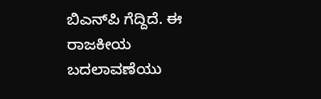ಬಿಎನ್‌ಪಿ ಗೆದ್ದಿದೆ. ಈ ರಾಜಕೀಯ ಬದಲಾವಣೆಯು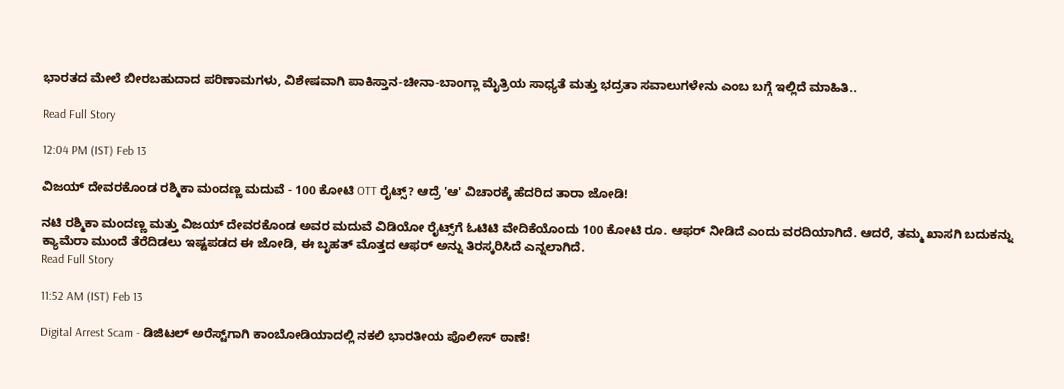ಭಾರತದ ಮೇಲೆ ಬೀರಬಹುದಾದ ಪರಿಣಾಮಗಳು, ವಿಶೇಷವಾಗಿ ಪಾಕಿಸ್ತಾನ-ಚೀನಾ-ಬಾಂಗ್ಲಾ ಮೈತ್ರಿಯ ಸಾಧ್ಯತೆ ಮತ್ತು ಭದ್ರತಾ ಸವಾಲುಗಳೇನು ಎಂಬ ಬಗ್ಗೆ ಇಲ್ಲಿದೆ ಮಾಹಿತಿ..

Read Full Story

12:04 PM (IST) Feb 13

ವಿಜಯ್ ದೇವರಕೊಂಡ ರಶ್ಮಿಕಾ ಮಂದಣ್ಣ ಮದುವೆ - 100 ಕೋಟಿ OTT ರೈಟ್ಸ್? ಆದ್ರೆ 'ಆ' ವಿಚಾರಕ್ಕೆ ಹೆದರಿದ ತಾರಾ ಜೋಡಿ!

ನಟಿ ರಶ್ಮಿಕಾ ಮಂದಣ್ಣ ಮತ್ತು ವಿಜಯ್ ದೇವರಕೊಂಡ ಅವರ ಮದುವೆ ವಿಡಿಯೋ ರೈಟ್ಸ್‌ಗೆ ಓಟಿಟಿ ವೇದಿಕೆಯೊಂದು 100 ಕೋಟಿ ರೂ. ಆಫರ್ ನೀಡಿದೆ ಎಂದು ವರದಿಯಾಗಿದೆ. ಆದರೆ, ತಮ್ಮ ಖಾಸಗಿ ಬದುಕನ್ನು ಕ್ಯಾಮೆರಾ ಮುಂದೆ ತೆರೆದಿಡಲು ಇಷ್ಟಪಡದ ಈ ಜೋಡಿ, ಈ ಬೃಹತ್ ಮೊತ್ತದ ಆಫರ್ ಅನ್ನು ತಿರಸ್ಕರಿಸಿದೆ ಎನ್ನಲಾಗಿದೆ.
Read Full Story

11:52 AM (IST) Feb 13

Digital Arrest Scam - ಡಿಜಿಟಲ್‌ ಅರೆಸ್ಟ್‌ಗಾಗಿ ಕಾಂಬೋಡಿಯಾದಲ್ಲಿ ನಕಲಿ ಭಾರತೀಯ ಪೊಲೀಸ್‌ ಠಾಣೆ!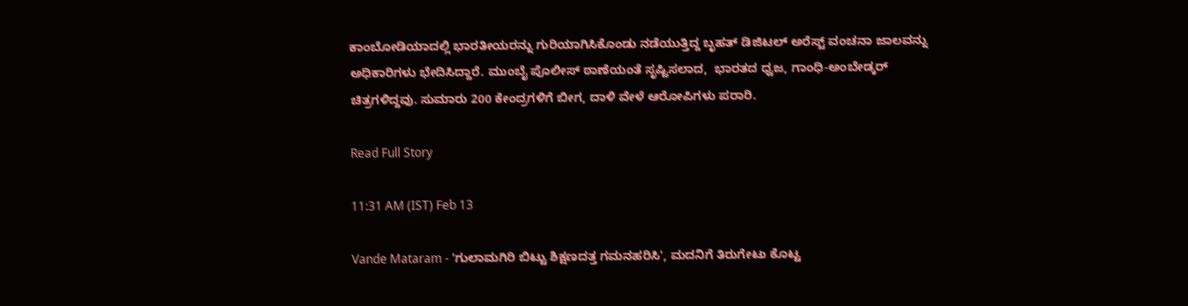ಕಾಂಬೋಡಿಯಾದಲ್ಲಿ ಭಾರತೀಯರನ್ನು ಗುರಿಯಾಗಿಸಿಕೊಂಡು ನಡೆಯುತ್ತಿದ್ದ ಬೃಹತ್ ಡಿಜಿಟಲ್ ಅರೆಸ್ಟ್ ವಂಚನಾ ಜಾಲವನ್ನು ಅಧಿಕಾರಿಗಳು ಭೇದಿಸಿದ್ದಾರೆ. ಮುಂಬೈ ಪೊಲೀಸ್ ಠಾಣೆಯಂತೆ ಸೃಷ್ಟಿಸಲಾದ,  ಭಾರತದ ಧ್ವಜ, ಗಾಂಧಿ-ಅಂಬೇಡ್ಕರ್ ಚಿತ್ರಗಳಿದ್ದವು. ಸುಮಾರು 200 ಕೇಂದ್ರಗಳಿಗೆ ಬೀಗ, ದಾಳಿ ವೇಳೆ ಆರೋಪಿಗಳು ಪರಾರಿ.

Read Full Story

11:31 AM (IST) Feb 13

Vande Mataram - 'ಗುಲಾಮಗಿರಿ ಬಿಟ್ಟು ಶಿಕ್ಷಣದತ್ತ ಗಮನಹರಿಸಿ', ಮದನಿಗೆ ತಿರುಗೇಟು ಕೊಟ್ಟ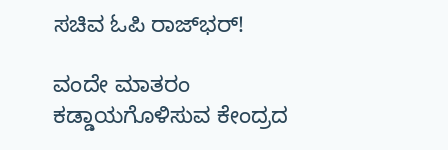ಸಚಿವ ಓಪಿ ರಾಜ್‌ಭರ್!

ವಂದೇ ಮಾತರಂ ಕಡ್ಡಾಯಗೊಳಿಸುವ ಕೇಂದ್ರದ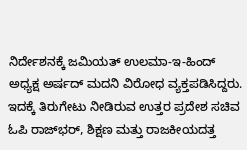ನಿರ್ದೇಶನಕ್ಕೆ ಜಮಿಯತ್ ಉಲಮಾ-ಇ-ಹಿಂದ್ ಅಧ್ಯಕ್ಷ ಅರ್ಷದ್ ಮದನಿ ವಿರೋಧ ವ್ಯಕ್ತಪಡಿಸಿದ್ದರು. ಇದಕ್ಕೆ ತಿರುಗೇಟು ನೀಡಿರುವ ಉತ್ತರ ಪ್ರದೇಶ ಸಚಿವ ಓಪಿ ರಾಜ್‌ಭರ್, ಶಿಕ್ಷಣ ಮತ್ತು ರಾಜಕೀಯದತ್ತ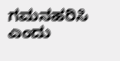ಗಮನಹರಿಸಿ ಎಂದು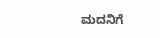ಮದನಿಗೆ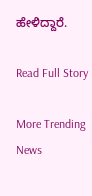ಹೇಳಿದ್ದಾರೆ.

Read Full Story

More Trending News